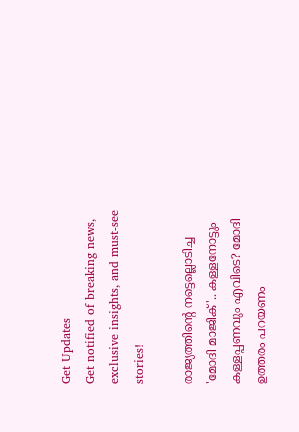Get Updates
Get notified of breaking news, exclusive insights, and must-see stories!

രാജ്യത്തിന്റെ നട്ടെല്ലൊടിച്ച 'മോദി മാജിക്'.. കള്ളനോട്ടും കള്ളപ്പണവും എവിടെ? മോദി ഉത്തരം പറയണം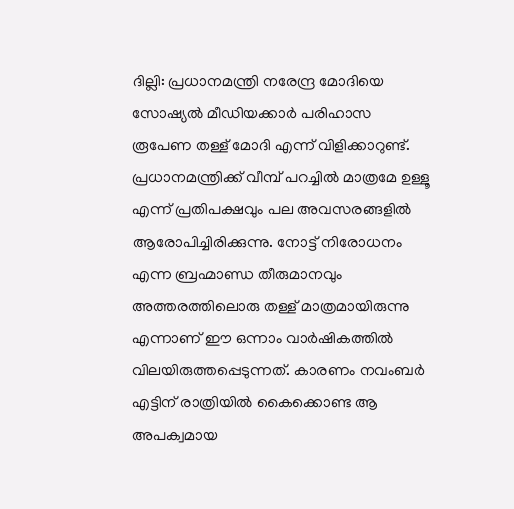ദില്ലി: പ്രധാനമന്ത്രി നരേന്ദ്ര മോദിയെ സോഷ്യല്‍ മീഡിയക്കാര്‍ പരിഹാസ രൂപേണ തള്ള് മോദി എന്ന് വിളിക്കാറുണ്ട്. പ്രധാനമന്ത്രിക്ക് വീമ്പ് പറച്ചില്‍ മാത്രമേ ഉള്ളൂ എന്ന് പ്രതിപക്ഷവും പല അവസരങ്ങളില്‍ ആരോപിച്ചിരിക്കുന്നു. നോട്ട് നിരോധനം എന്ന ബ്രഹ്മാണ്ഡ തീരുമാനവും അത്തരത്തിലൊരു തള്ള് മാത്രമായിരുന്നു എന്നാണ് ഈ ഒന്നാം വാര്‍ഷികത്തില്‍ വിലയിരുത്തപ്പെടുന്നത്. കാരണം നവംബര്‍ എട്ടിന് രാത്രിയില്‍ കൈക്കൊണ്ട ആ അപക്വമായ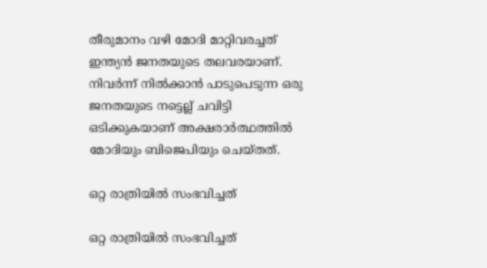തീരുമാനം വഴി മോദി മാറ്റിവരച്ചത് ഇന്ത്യന്‍ ജനതയുടെ തലവരയാണ്. നിവര്‍ന്ന് നില്‍ക്കാന്‍ പാടുപെടുന്ന ഒരു ജനതയുടെ നട്ടെല്ല് ചവിട്ടി ഒടിക്കുകയാണ് അക്ഷരാര്‍ത്ഥത്തില്‍ മോദിയും ബിജെപിയും ചെയ്തത്.

ഒറ്റ രാത്രിയിൽ സംഭവിച്ചത്

ഒറ്റ രാത്രിയിൽ സംഭവിച്ചത്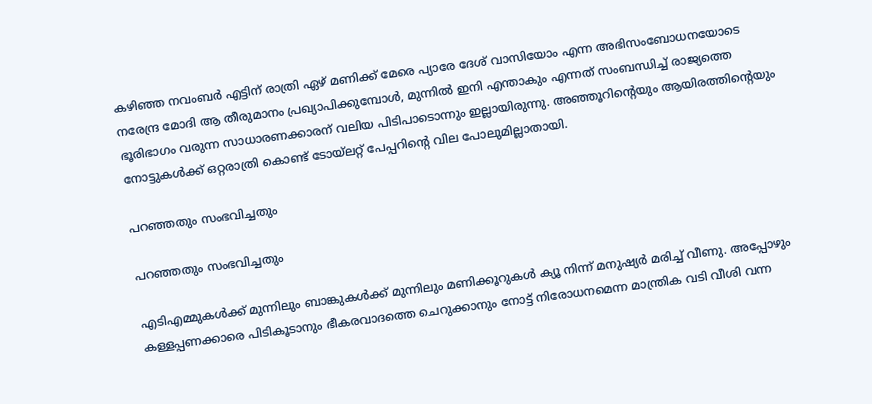കഴിഞ്ഞ നവംബര്‍ എട്ടിന് രാത്രി ഏഴ് മണിക്ക് മേരെ പ്യാരേ ദേശ് വാസിയോം എന്ന അഭിസംബോധനയോടെ നരേന്ദ്ര മോദി ആ തീരുമാനം പ്രഖ്യാപിക്കുമ്പോള്‍, മുന്നില്‍ ഇനി എന്താകും എന്നത് സംബന്ധിച്ച് രാജ്യത്തെ ഭൂരിഭാഗം വരുന്ന സാധാരണക്കാരന് വലിയ പിടിപാടൊന്നും ഇല്ലായിരുന്നു. അഞ്ഞൂറിന്റെയും ആയിരത്തിന്റെയും നോട്ടുകള്‍ക്ക് ഒറ്റരാത്രി കൊണ്ട് ടോയ്‌ലറ്റ് പേപ്പറിന്റെ വില പോലുമില്ലാതായി.

പറഞ്ഞതും സംഭവിച്ചതും

പറഞ്ഞതും സംഭവിച്ചതും

എടിഎമ്മുകള്‍ക്ക് മുന്നിലും ബാങ്കുകള്‍ക്ക് മുന്നിലും മണിക്കൂറുകള്‍ ക്യൂ നിന്ന് മനുഷ്യര്‍ മരിച്ച് വീണു. അപ്പോഴും കള്ളപ്പണക്കാരെ പിടികൂടാനും ഭീകരവാദത്തെ ചെറുക്കാനും നോട്ട് നിരോധനമെന്ന മാന്ത്രിക വടി വീശി വന്ന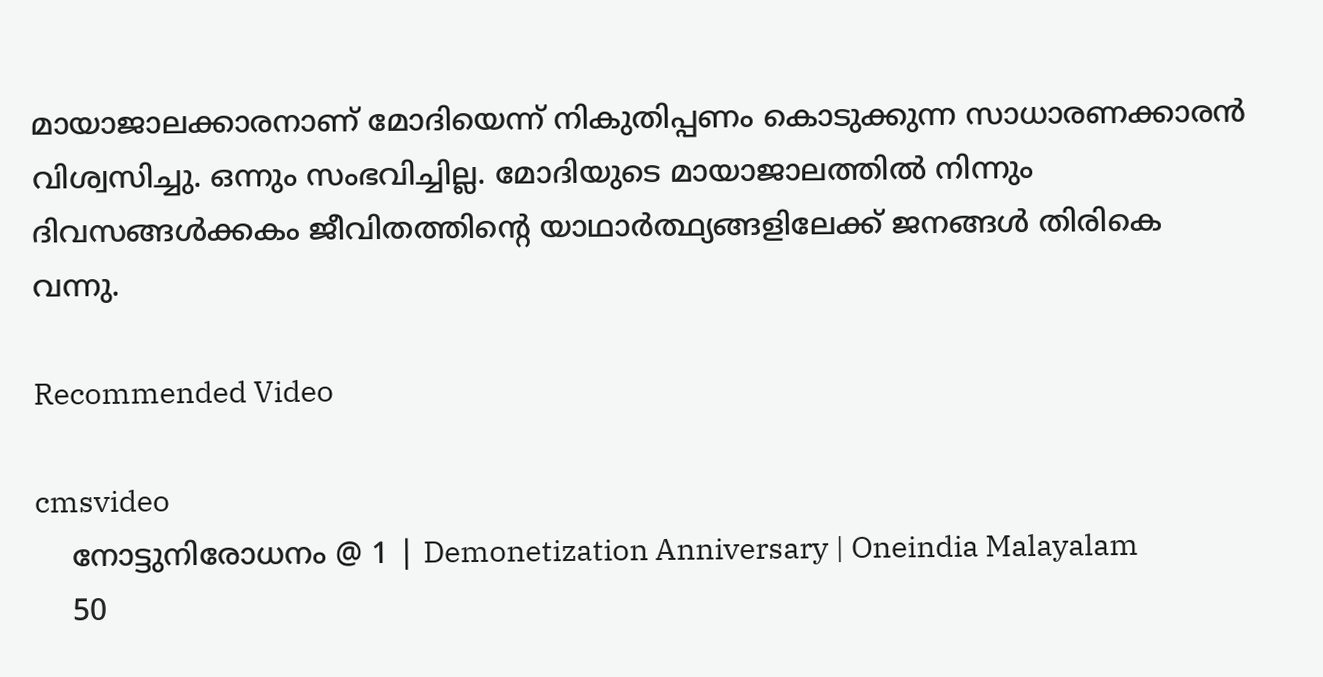മായാജാലക്കാരനാണ് മോദിയെന്ന് നികുതിപ്പണം കൊടുക്കുന്ന സാധാരണക്കാരന്‍ വിശ്വസിച്ചു. ഒന്നും സംഭവിച്ചില്ല. മോദിയുടെ മായാജാലത്തില്‍ നിന്നും ദിവസങ്ങള്‍ക്കകം ജീവിതത്തിന്റെ യാഥാര്‍ത്ഥ്യങ്ങളിലേക്ക് ജനങ്ങള്‍ തിരികെ വന്നു.

Recommended Video

cmsvideo
    നോട്ടുനിരോധനം @ 1 | Demonetization Anniversary | Oneindia Malayalam
    50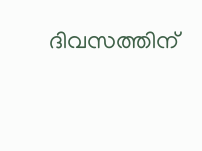ദിവസത്തിന്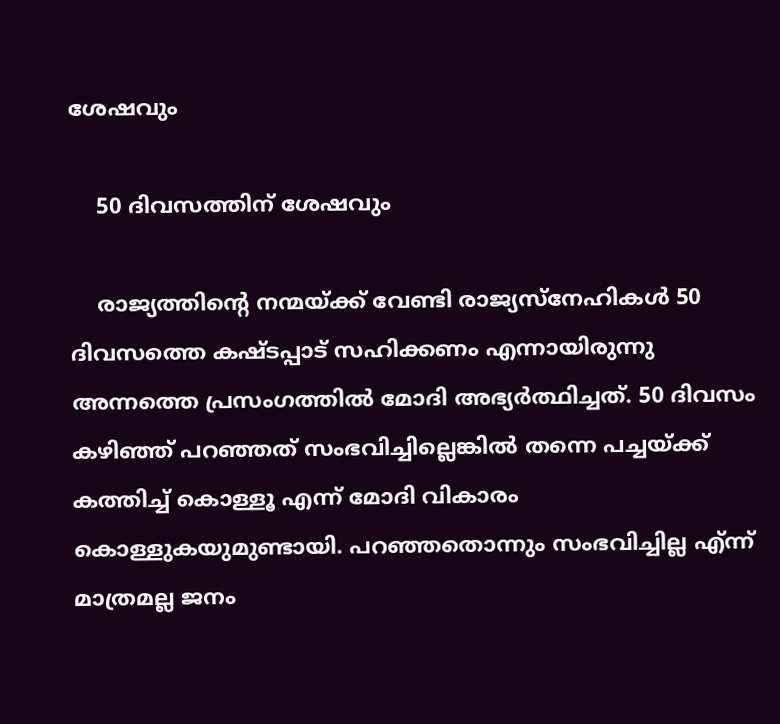ശേഷവും

    50 ദിവസത്തിന് ശേഷവും

    രാജ്യത്തിന്റെ നന്മയ്ക്ക് വേണ്ടി രാജ്യസ്‌നേഹികള്‍ 50 ദിവസത്തെ കഷ്ടപ്പാട് സഹിക്കണം എന്നായിരുന്നു അന്നത്തെ പ്രസംഗത്തില്‍ മോദി അഭ്യര്‍ത്ഥിച്ചത്. 50 ദിവസം കഴിഞ്ഞ് പറഞ്ഞത് സംഭവിച്ചില്ലെങ്കില്‍ തന്നെ പച്ചയ്ക്ക് കത്തിച്ച് കൊള്ളൂ എന്ന് മോദി വികാരം കൊള്ളുകയുമുണ്ടായി. പറഞ്ഞതൊന്നും സംഭവിച്ചില്ല എ്ന്ന് മാത്രമല്ല ജനം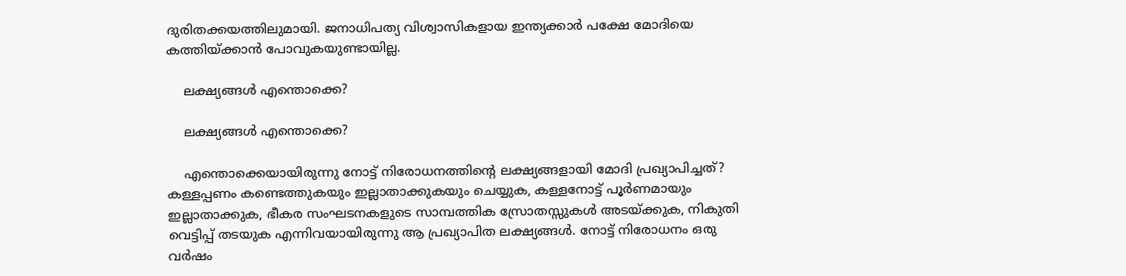ദുരിതക്കയത്തിലുമായി. ജനാധിപത്യ വിശ്വാസികളായ ഇന്ത്യക്കാര്‍ പക്ഷേ മോദിയെ കത്തിയ്ക്കാന്‍ പോവുകയുണ്ടായില്ല.

    ലക്ഷ്യങ്ങൾ എന്തൊക്കെ?

    ലക്ഷ്യങ്ങൾ എന്തൊക്കെ?

    എന്തൊക്കെയായിരുന്നു നോട്ട് നിരോധനത്തിന്റെ ലക്ഷ്യങ്ങളായി മോദി പ്രഖ്യാപിച്ചത്? കള്ളപ്പണം കണ്ടെത്തുകയും ഇല്ലാതാക്കുകയും ചെയ്യുക, കള്ളനോട്ട് പൂര്‍ണമായും ഇല്ലാതാക്കുക, ഭീകര സംഘടനകളുടെ സാമ്പത്തിക സ്രോതസ്സുകള്‍ അടയ്ക്കുക, നികുതി വെട്ടിപ്പ് തടയുക എന്നിവയായിരുന്നു ആ പ്രഖ്യാപിത ലക്ഷ്യങ്ങള്‍. നോട്ട് നിരോധനം ഒരു വര്‍ഷം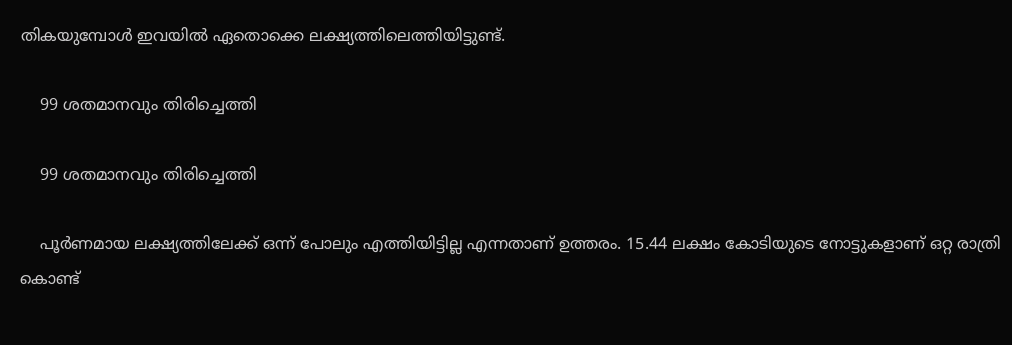തികയുമ്പോള്‍ ഇവയില്‍ ഏതൊക്കെ ലക്ഷ്യത്തിലെത്തിയിട്ടുണ്ട്.

    99 ശതമാനവും തിരിച്ചെത്തി

    99 ശതമാനവും തിരിച്ചെത്തി

    പൂര്‍ണമായ ലക്ഷ്യത്തിലേക്ക് ഒന്ന് പോലും എത്തിയിട്ടില്ല എന്നതാണ് ഉത്തരം. 15.44 ലക്ഷം കോടിയുടെ നോട്ടുകളാണ് ഒറ്റ രാത്രി കൊണ്ട്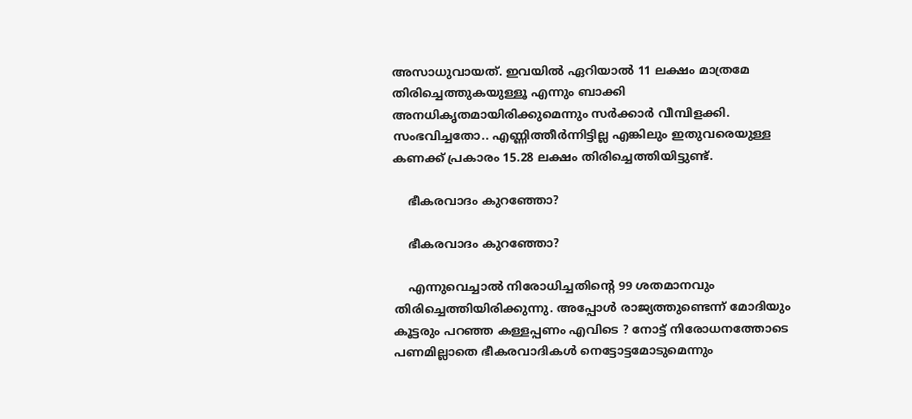അസാധുവായത്. ഇവയില്‍ ഏറിയാല്‍ 11 ലക്ഷം മാത്രമേ തിരിച്ചെത്തുകയുള്ളൂ എന്നും ബാക്കി അനധികൃതമായിരിക്കുമെന്നും സര്‍ക്കാര്‍ വീമ്പിളക്കി. സംഭവിച്ചതോ.. എണ്ണിത്തീര്‍ന്നിട്ടില്ല എങ്കിലും ഇതുവരെയുള്ള കണക്ക് പ്രകാരം 15.28 ലക്ഷം തിരിച്ചെത്തിയിട്ടുണ്ട്.

    ഭീകരവാദം കുറഞ്ഞോ?

    ഭീകരവാദം കുറഞ്ഞോ?

    എന്നുവെച്ചാല്‍ നിരോധിച്ചതിന്റെ 99 ശതമാനവും തിരിച്ചെത്തിയിരിക്കുന്നു. അപ്പോള്‍ രാജ്യത്തുണ്ടെന്ന് മോദിയും കൂട്ടരും പറഞ്ഞ കള്ളപ്പണം എവിടെ ? നോട്ട് നിരോധനത്തോടെ പണമില്ലാതെ ഭീകരവാദികള്‍ നെട്ടോട്ടമോടുമെന്നും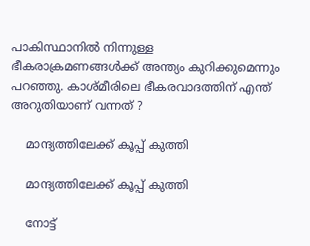പാകിസ്ഥാനില്‍ നിന്നുള്ള ഭീകരാക്രമണങ്ങള്‍ക്ക് അന്ത്യം കുറിക്കുമെന്നും പറഞ്ഞു. കാശ്മീരിലെ ഭീകരവാദത്തിന് എന്ത് അറുതിയാണ് വന്നത് ?

    മാന്ദ്യത്തിലേക്ക് കൂപ്പ് കുത്തി

    മാന്ദ്യത്തിലേക്ക് കൂപ്പ് കുത്തി

    നോട്ട്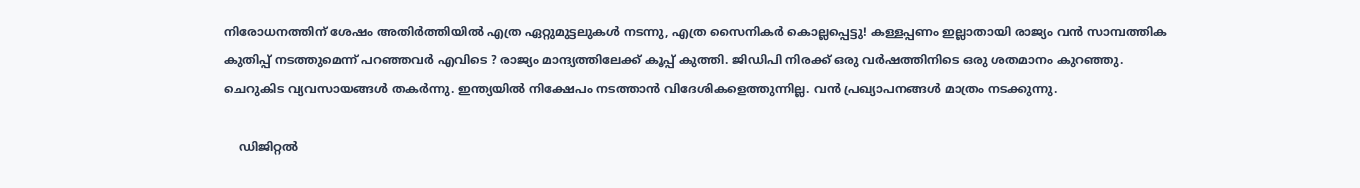നിരോധനത്തിന് ശേഷം അതിര്‍ത്തിയില്‍ എത്ര ഏറ്റുമുട്ടലുകള്‍ നടന്നു, എത്ര സൈനികര്‍ കൊല്ലപ്പെട്ടു! കള്ളപ്പണം ഇല്ലാതായി രാജ്യം വന്‍ സാമ്പത്തിക കുതിപ്പ് നടത്തുമെന്ന് പറഞ്ഞവര്‍ എവിടെ ? രാജ്യം മാന്ദ്യത്തിലേക്ക് കൂപ്പ് കുത്തി. ജിഡിപി നിരക്ക് ഒരു വര്‍ഷത്തിനിടെ ഒരു ശതമാനം കുറഞ്ഞു. ചെറുകിട വ്യവസായങ്ങള്‍ തകര്‍ന്നു. ഇന്ത്യയില്‍ നിക്ഷേപം നടത്താന്‍ വിദേശികളെത്തുന്നില്ല. വന്‍ പ്രഖ്യാപനങ്ങള്‍ മാത്രം നടക്കുന്നു.

    ഡിജിറ്റൽ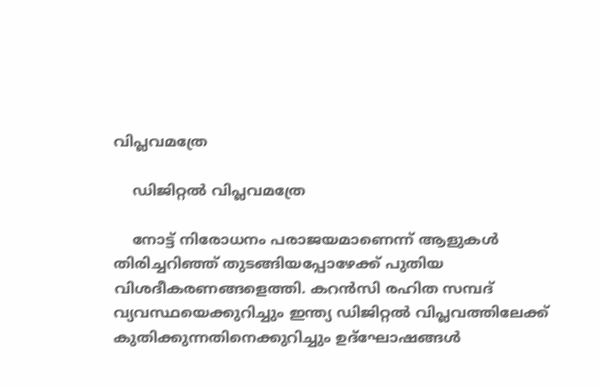വിപ്ലവമത്രേ

    ഡിജിറ്റൽ വിപ്ലവമത്രേ

    നോട്ട് നിരോധനം പരാജയമാണെന്ന് ആളുകള്‍ തിരിച്ചറിഞ്ഞ് തുടങ്ങിയപ്പോഴേക്ക് പുതിയ വിശദീകരണങ്ങളെത്തി. കറന്‍സി രഹിത സമ്പദ് വ്യവസ്ഥയെക്കുറിച്ചും ഇന്ത്യ ഡിജിറ്റല്‍ വിപ്ലവത്തിലേക്ക് കുതിക്കുന്നതിനെക്കുറിച്ചും ഉദ്‌ഘോഷങ്ങള്‍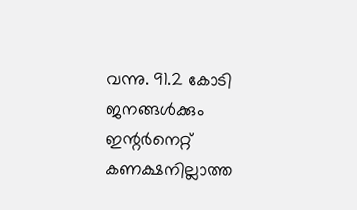വന്നു. 91.2 കോടി ജനങ്ങള്‍ക്കും ഇന്റര്‍നെറ്റ് കണക്ഷനില്ലാത്ത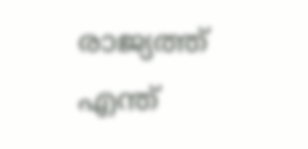രാജ്യത്ത് എന്ത്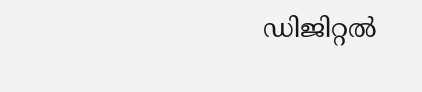ഡിജിറ്റല്‍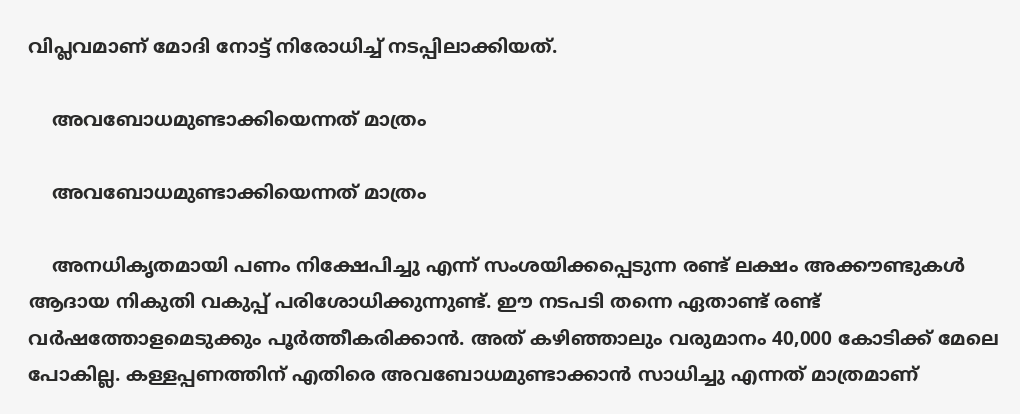വിപ്ലവമാണ് മോദി നോട്ട് നിരോധിച്ച് നടപ്പിലാക്കിയത്.

    അവബോധമുണ്ടാക്കിയെന്നത് മാത്രം

    അവബോധമുണ്ടാക്കിയെന്നത് മാത്രം

    അനധികൃതമായി പണം നിക്ഷേപിച്ചു എന്ന് സംശയിക്കപ്പെടുന്ന രണ്ട് ലക്ഷം അക്കൗണ്ടുകള്‍ ആദായ നികുതി വകുപ്പ് പരിശോധിക്കുന്നുണ്ട്. ഈ നടപടി തന്നെ ഏതാണ്ട് രണ്ട് വര്‍ഷത്തോളമെടുക്കും പൂര്‍ത്തീകരിക്കാന്‍. അത് കഴിഞ്ഞാലും വരുമാനം 40,000 കോടിക്ക് മേലെ പോകില്ല. കള്ളപ്പണത്തിന് എതിരെ അവബോധമുണ്ടാക്കാന്‍ സാധിച്ചു എന്നത് മാത്രമാണ്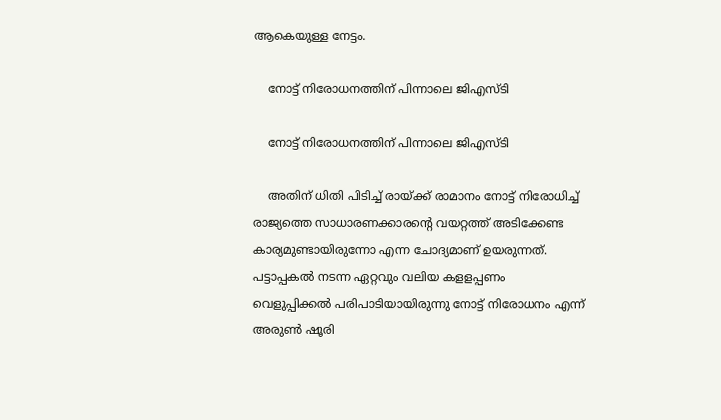ആകെയുള്ള നേട്ടം.

    നോട്ട് നിരോധനത്തിന് പിന്നാലെ ജിഎസ്ടി

    നോട്ട് നിരോധനത്തിന് പിന്നാലെ ജിഎസ്ടി

    അതിന് ധിതി പിടിച്ച് രായ്ക്ക് രാമാനം നോട്ട് നിരോധിച്ച് രാജ്യത്തെ സാധാരണക്കാരന്റെ വയറ്റത്ത് അടിക്കേണ്ട കാര്യമുണ്ടായിരുന്നോ എന്ന ചോദ്യമാണ് ഉയരുന്നത്. പട്ടാപ്പകല്‍ നടന്ന ഏറ്റവും വലിയ കളളപ്പണം വെളുപ്പിക്കല്‍ പരിപാടിയായിരുന്നു നോട്ട് നിരോധനം എന്ന് അരുണ്‍ ഷൂരി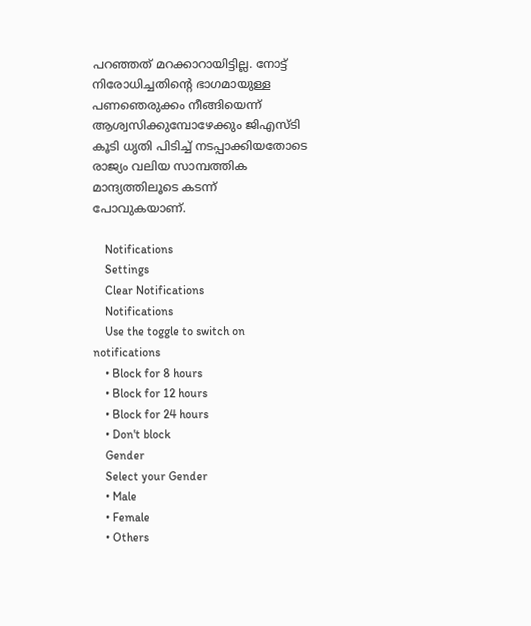പറഞ്ഞത് മറക്കാറായിട്ടില്ല. നോട്ട് നിരോധിച്ചതിന്റെ ഭാഗമായുള്ള പണഞെരുക്കം നീങ്ങിയെന്ന് ആശ്വസിക്കുമ്പോഴേക്കും ജിഎസ്ടി കൂടി ധൃതി പിടിച്ച് നടപ്പാക്കിയതോടെ രാജ്യം വലിയ സാമ്പത്തിക മാന്ദ്യത്തിലൂടെ കടന്ന് പോവുകയാണ്.

    Notifications
    Settings
    Clear Notifications
    Notifications
    Use the toggle to switch on notifications
    • Block for 8 hours
    • Block for 12 hours
    • Block for 24 hours
    • Don't block
    Gender
    Select your Gender
    • Male
    • Female
    • Others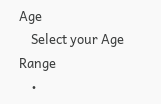Age
    Select your Age Range
    •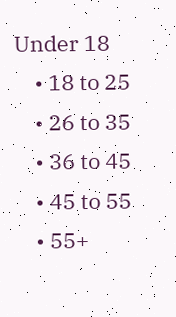Under 18
    • 18 to 25
    • 26 to 35
    • 36 to 45
    • 45 to 55
    • 55+